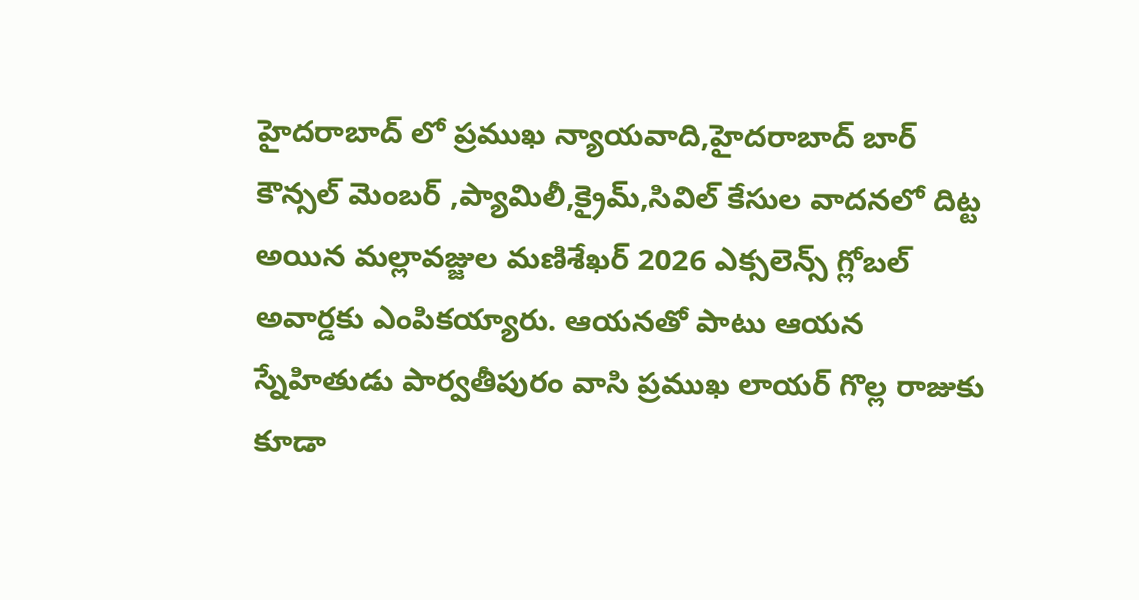హైదరాబాద్ లో ప్రముఖ న్యాయవాది,హైదరాబాద్ బార్ కౌన్సల్ మెంబర్ ,ప్యామిలీ,క్రైమ్,సివిల్ కేసుల వాదనలో దిట్ట అయిన మల్లావజ్జుల మణిశేఖర్ 2026 ఎక్సలెన్స్ గ్లోబల్ అవార్డకు ఎంపికయ్యారు. ఆయనతో పాటు ఆయన స్నేహితుడు పార్వతీపురం వాసి ప్రముఖ లాయర్ గొల్ల రాజుకు కూడా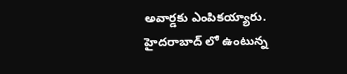అవార్డకు ఎంపికయ్యారు. హైదరాబాద్ లో ఉంటున్న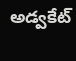అడ్వకేట్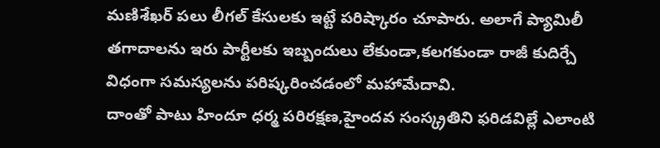మణిశేఖర్ పలు లీగల్ కేసులకు ఇట్టే పరిష్కారం చూపారు. అలాగే ప్యామిలీ తగాదాలను ఇరు పార్టీలకు ఇబ్బందులు లేకుండా,కలగకుండా రాజీ కుదిర్చే విధంగా సమస్యలను పరిష్కరించడంలో మహామేదావి.
దాంతో పాటు హిందూ ధర్మ పరిరక్షణ,హైందవ సంస్క్రతిని ఫరిడవిల్లే ఎలాంటి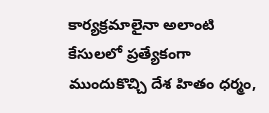కార్యక్రమాలైనా అలాంటి కేసులలో ప్రత్యేకంగా ముందుకొచ్చి దేశ హితం ధర్మం,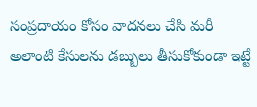సంప్రదాయం కోసం వాదనలు చేసి మరీ అలాంటి కేసులను డబ్బులు తీసుకోకుండా ఇట్టే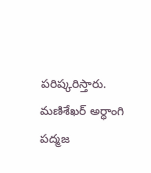పరిష్కరిస్తారు. మణిశేఖర్ అర్ధాంగి పద్మజ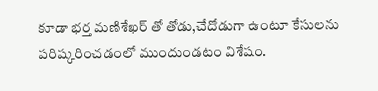కూడా భర్త మణిశేఖర్ తో తోడు,చేదోడుగా ఉంటూ కేసులను పరిష్కరించడంలో ముందుండటం విశేషం.